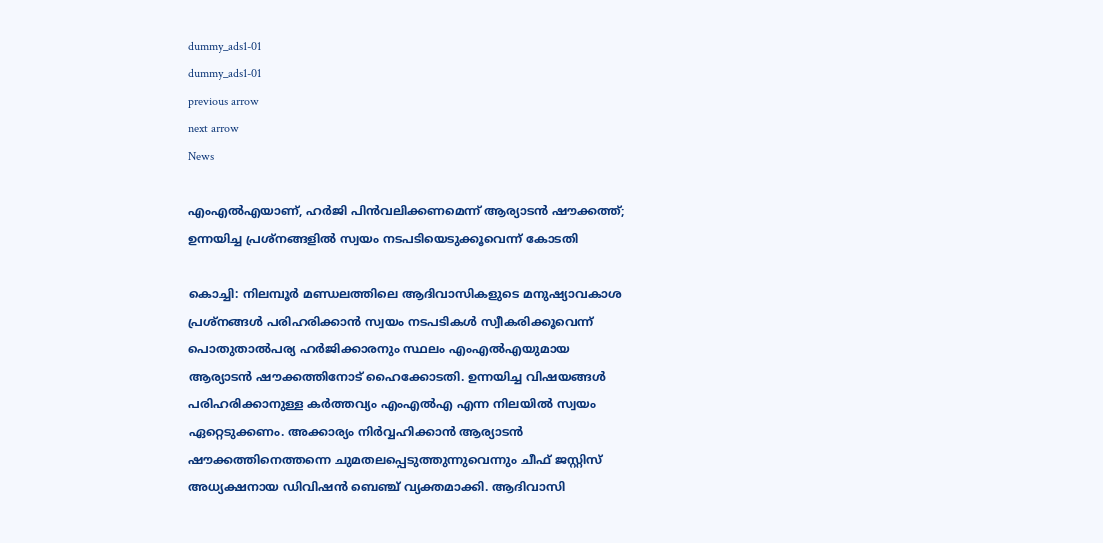dummy_ads1-01
dummy_ads1-01
previous arrow
next arrow
News

എംഎൽഎയാണ്, ഹർജി പിൻവലിക്കണമെന്ന് ആര്യാടൻ ഷൗക്കത്ത്; ഉന്നയിച്ച പ്രശ്‌നങ്ങളിൽ സ്വയം നടപടിയെടുക്കൂവെന്ന് കോടതി

കൊച്ചി: നിലമ്പൂര്‍ മണ്ഡലത്തിലെ ആദിവാസികളുടെ മനുഷ്യാവകാശ പ്രശ്നങ്ങള്‍ പരിഹരിക്കാന്‍ സ്വയം നടപടികള്‍ സ്വീകരിക്കൂവെന്ന് പൊതുതാല്‍പര്യ ഹര്‍ജിക്കാരനും സ്ഥലം എംഎല്‍എയുമായ ആര്യാടന്‍ ഷൗക്കത്തിനോട് ഹൈക്കോടതി. ഉന്നയിച്ച വിഷയങ്ങള്‍ പരിഹരിക്കാനുള്ള കര്‍ത്തവ്യം എംഎല്‍എ എന്ന നിലയില്‍ സ്വയം ഏറ്റെടുക്കണം. അക്കാര്യം നിര്‍വ്വഹിക്കാന്‍ ആര്യാടന്‍ ഷൗക്കത്തിനെത്തന്നെ ചുമതലപ്പെടുത്തുന്നുവെന്നും ചീഫ് ജസ്റ്റിസ് അധ്യക്ഷനായ ഡിവിഷന്‍ ബെഞ്ച് വ്യക്തമാക്കി. ആദിവാസി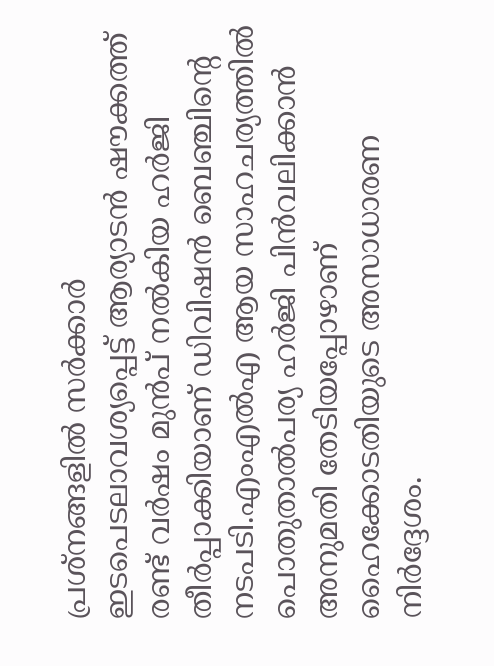പ്രശ്നങ്ങളില്‍ സര്‍ക്കാര്‍ ഇടപെടലാവശ്യപ്പെട്ട് ആര്യാടന്‍ ഷൗക്കത്ത് രണ്ട് വര്‍ഷം മുന്‍പ് നല്‍കിയ ഹര്‍ജി തീര്‍പ്പാക്കിയാണ് ഡിവിഷന്‍ ബെഞ്ചിന്റെ നടപടി.എംഎല്‍എ ആയ സാഹചര്യത്തില്‍ പൊതുതാല്‍പര്യ ഹര്‍ജി പിന്‍വലിക്കാന്‍ അനുമതി തേടിയപ്പോഴാണ് ഹൈക്കോടതിയുടെ അസാധാരണ നിര്‍ദ്ദേശം.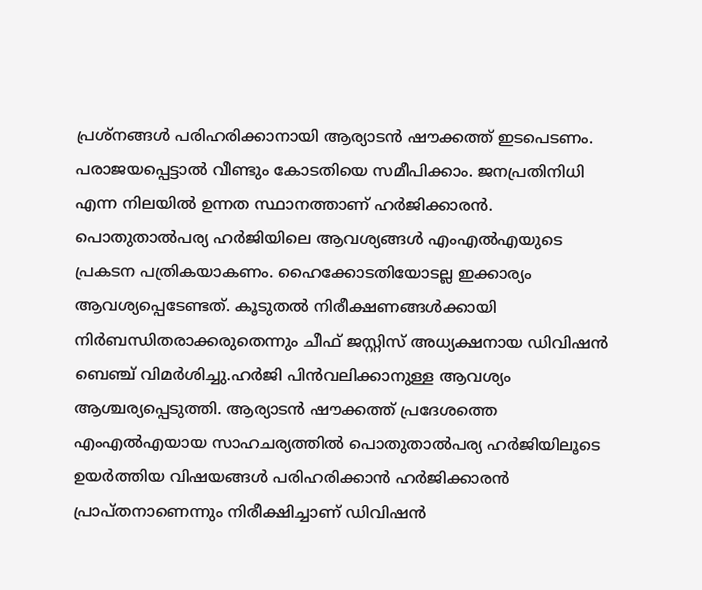പ്രശ്നങ്ങള്‍ പരിഹരിക്കാനായി ആര്യാടന്‍ ഷൗക്കത്ത് ഇടപെടണം. പരാജയപ്പെട്ടാല്‍ വീണ്ടും കോടതിയെ സമീപിക്കാം. ജനപ്രതിനിധി എന്ന നിലയില്‍ ഉന്നത സ്ഥാനത്താണ് ഹര്‍ജിക്കാരന്‍. പൊതുതാല്‍പര്യ ഹര്‍ജിയിലെ ആവശ്യങ്ങള്‍ എംഎല്‍എയുടെ പ്രകടന പത്രികയാകണം. ഹൈക്കോടതിയോടല്ല ഇക്കാര്യം ആവശ്യപ്പെടേണ്ടത്. കൂടുതല്‍ നിരീക്ഷണങ്ങള്‍ക്കായി നിര്‍ബന്ധിതരാക്കരുതെന്നും ചീഫ് ജസ്റ്റിസ് അധ്യക്ഷനായ ഡിവിഷന്‍ ബെഞ്ച് വിമര്‍ശിച്ചു.ഹര്‍ജി പിന്‍വലിക്കാനുള്ള ആവശ്യം ആശ്ചര്യപ്പെടുത്തി. ആര്യാടന്‍ ഷൗക്കത്ത് പ്രദേശത്തെ എംഎല്‍എയായ സാഹചര്യത്തില്‍ പൊതുതാല്‍പര്യ ഹര്‍ജിയിലൂടെ ഉയര്‍ത്തിയ വിഷയങ്ങള്‍ പരിഹരിക്കാന്‍ ഹര്‍ജിക്കാരന്‍ പ്രാപ്തനാണെന്നും നിരീക്ഷിച്ചാണ് ഡിവിഷന്‍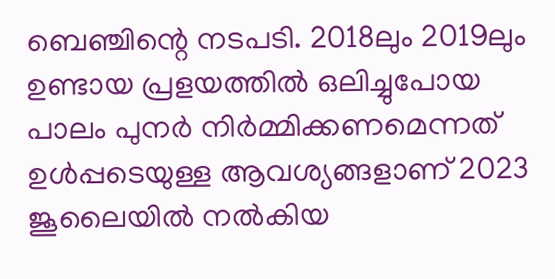ബെഞ്ചിന്റെ നടപടി. 2018ലും 2019ലും ഉണ്ടായ പ്രളയത്തില്‍ ഒലിച്ചുപോയ പാലം പുനര്‍ നിര്‍മ്മിക്കണമെന്നത് ഉള്‍പ്പടെയുള്ള ആവശ്യങ്ങളാണ് 2023 ജൂലൈയില്‍ നല്‍കിയ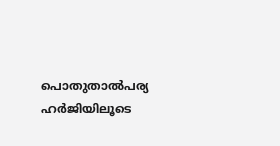പൊതുതാല്‍പര്യ ഹര്‍ജിയിലൂടെ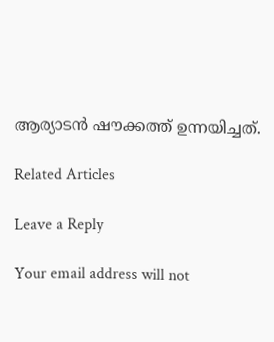ആര്യാടന്‍ ഷൗക്കത്ത് ഉന്നയിച്ചത്.

Related Articles

Leave a Reply

Your email address will not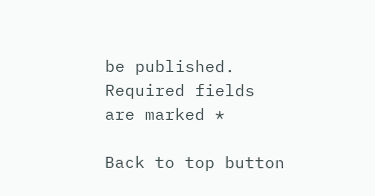be published. Required fields are marked *

Back to top button